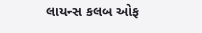લાયન્સ કલબ ઓફ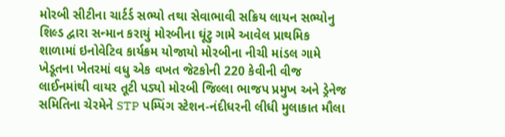મોરબી સીટીના ચાર્ટર્ડ સભ્યો તથા સેવાભાવી સક્રિય લાયન સભ્યોનુ શિલ્ડ દ્વારા સન્માન કરાયું મોરબીના ઘૂંટુ ગામે આવેલ પ્રાથમિક શાળામાં ઇનોવેટિવ કાર્યક્રમ યોજાયો મોરબીના નીચી માંડલ ગામે ખેડૂતના ખેતરમાં વધુ એક વખત જેટકોની 220 કેવીની વીજ લાઈનમાંથી વાયર તૂટી પડ્યો મોરબી જિલ્લા ભાજપ પ્રમુખ અને ડ્રેનેજ સમિતિના ચેરમેને STP પમ્પિંગ સ્ટેશન-નંદીધરની લીધી મુલાકાત મૌલા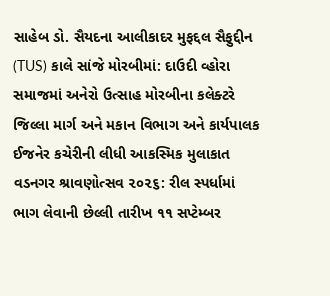સાહેબ ડો. સૈયદના આલીકાદર મુફદ્દલ સૈફુદ્દીન (TUS) કાલે સાંજે મોરબીમાં: દાઉદી વ્હોરા સમાજમાં અનેરો ઉત્સાહ મોરબીના કલેક્ટરે જિલ્લા માર્ગ અને મકાન વિભાગ અને કાર્યપાલક ઈજનેર કચેરીની લીધી આકસ્મિક મુલાકાત વડનગર શ્રાવણોત્સવ ૨૦૨૬: રીલ સ્પર્ધામાં ભાગ લેવાની છેલ્લી તારીખ ૧૧ સપ્ટેમ્બર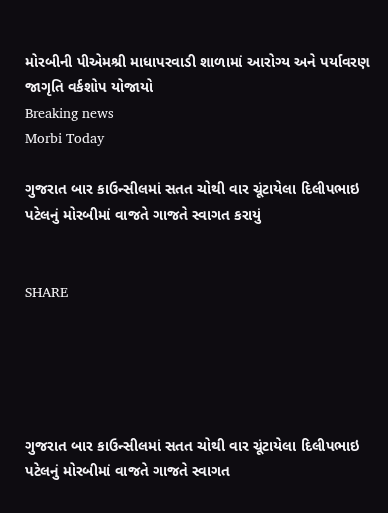મોરબીની પીએમશ્રી માધાપરવાડી શાળામાં આરોગ્ય અને પર્યાવરણ જાગૃતિ વર્કશોપ યોજાયો
Breaking news
Morbi Today

ગુજરાત બાર કાઉન્સીલમાં સતત ચોથી વાર ચૂંટાયેલા દિલીપભાઇ પટેલનું મોરબીમાં વાજતે ગાજતે સ્વાગત કરાયું


SHARE





ગુજરાત બાર કાઉન્સીલમાં સતત ચોથી વાર ચૂંટાયેલા દિલીપભાઇ પટેલનું મોરબીમાં વાજતે ગાજતે સ્વાગત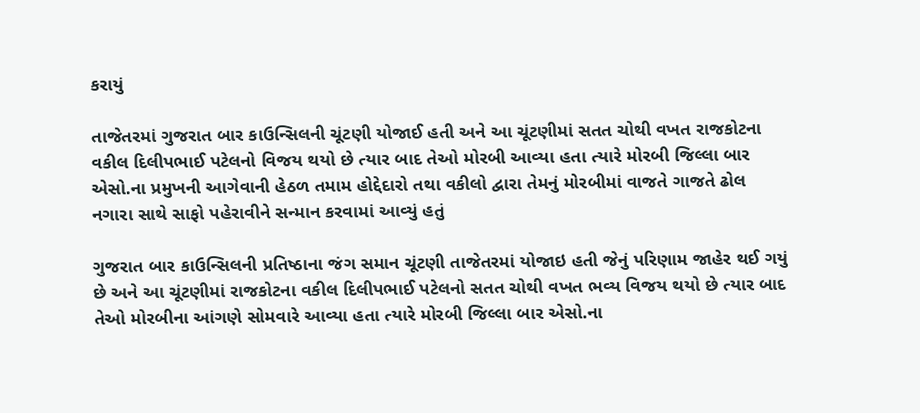કરાયું

તાજેતરમાં ગુજરાત બાર કાઉન્સિલની ચૂંટણી યોજાઈ હતી અને આ ચૂંટણીમાં સતત ચોથી વખત રાજકોટના વકીલ દિલીપભાઈ પટેલનો વિજય થયો છે ત્યાર બાદ તેઓ મોરબી આવ્યા હતા ત્યારે મોરબી જિલ્લા બાર એસો.ના પ્રમુખની આગેવાની હેઠળ તમામ હોદ્દેદારો તથા વકીલો દ્વારા તેમનું મોરબીમાં વાજતે ગાજતે ઢોલ નગારા સાથે સાફો પહેરાવીને સન્માન કરવામાં આવ્યું હતું

ગુજરાત બાર કાઉન્સિલની પ્રતિષ્ઠાના જંગ સમાન ચૂંટણી તાજેતરમાં યોજાઇ હતી જેનું પરિણામ જાહેર થઈ ગયું છે અને આ ચૂંટણીમાં રાજકોટના વકીલ દિલીપભાઈ પટેલનો સતત ચોથી વખત ભવ્ય વિજય થયો છે ત્યાર બાદ તેઓ મોરબીના આંગણે સોમવારે આવ્યા હતા ત્યારે મોરબી જિલ્લા બાર એસો.ના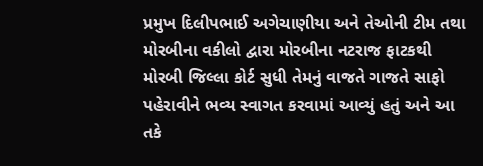પ્રમુખ દિલીપભાઈ અગેચાણીયા અને તેઓની ટીમ તથા મોરબીના વકીલો દ્વારા મોરબીના નટરાજ ફાટકથી મોરબી જિલ્લા કોર્ટ સુધી તેમનું વાજતે ગાજતે સાફો પહેરાવીને ભવ્ય સ્વાગત કરવામાં આવ્યું હતું અને આ તકે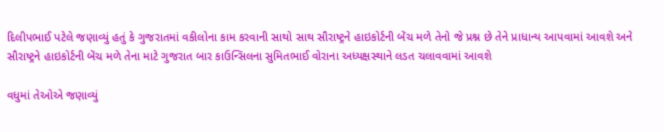દિલીપભાઈ પટેલે જણાવ્યું હતું કે ગુજરાતમાં વકીલોના કામ કરવાની સાથો સાથ સૌરાષ્ટ્રને હાઇકોર્ટની બેંચ મળે તેનો જે પ્રશ્ન છે તેને પ્રાધાન્ય આપવામાં આવશે અને સૌરાષ્ટ્રને હાઇકોર્ટની બેંચ મળે તેના માટે ગુજરાત બાર કાઉન્સિલના સુમિતભાઈ વોરાના અધ્યક્ષસ્થાને લડત ચલાવવામાં આવશે

વધુમાં તેઓએ જણાવ્યું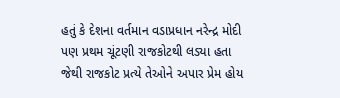હતું કે દેશના વર્તમાન વડાપ્રધાન નરેન્દ્ર મોદી પણ પ્રથમ ચૂંટણી રાજકોટથી લડ્યા હતા જેથી રાજકોટ પ્રત્યે તેઓને અપાર પ્રેમ હોય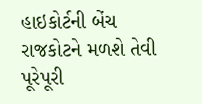હાઇકોર્ટની બેંચ રાજકોટને મળશે તેવી પૂરેપૂરી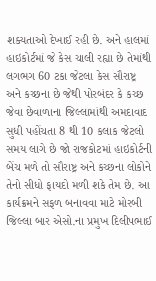શક્યતાઓ દેખાઈ રહી છે. અને હાલમાં હાઇકોર્ટમાં જે કેસ ચાલી રહ્યા છે તેમાંથી લગભગ 60 ટકા જેટલા કેસ સૌરાષ્ટ્ર અને કચ્છના છે જેથી પોરબંદર કે કચ્છ જેવા છેવાળાના જિલ્લામાંથી અમદાવાદ સુધી પહોંચતા 8 થી 10 કલાક જેટલો સમય લાગે છે જો રાજકોટમાં હાઇકોર્ટની બેંચ મળે તો સૌરાષ્ટ્ર અને કચ્છના લોકોને તેનો સીધો ફાયદો મળી શકે તેમ છે. આ કાર્યક્રમને સફળ બનાવવા માટે મોરબી જિલ્લા બાર એસો.ના પ્રમુખ દિલીપભાઈ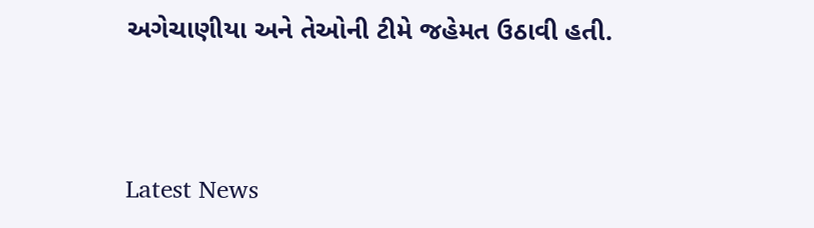અગેચાણીયા અને તેઓની ટીમે જહેમત ઉઠાવી હતી.




Latest News